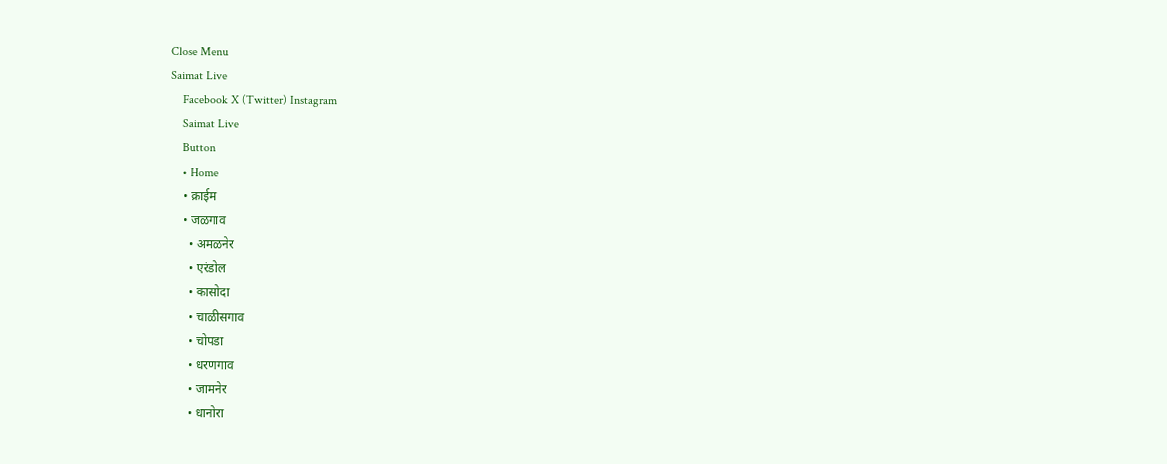Close Menu
Saimat Live
    Facebook X (Twitter) Instagram
    Saimat Live
    Button
    • Home
    • क्राईम
    • जळगाव
      • अमळनेर
      • एरंडोल
      • कासोदा
      • चाळीसगाव
      • चोपडा
      • धरणगाव
      • जामनेर
      • धानोरा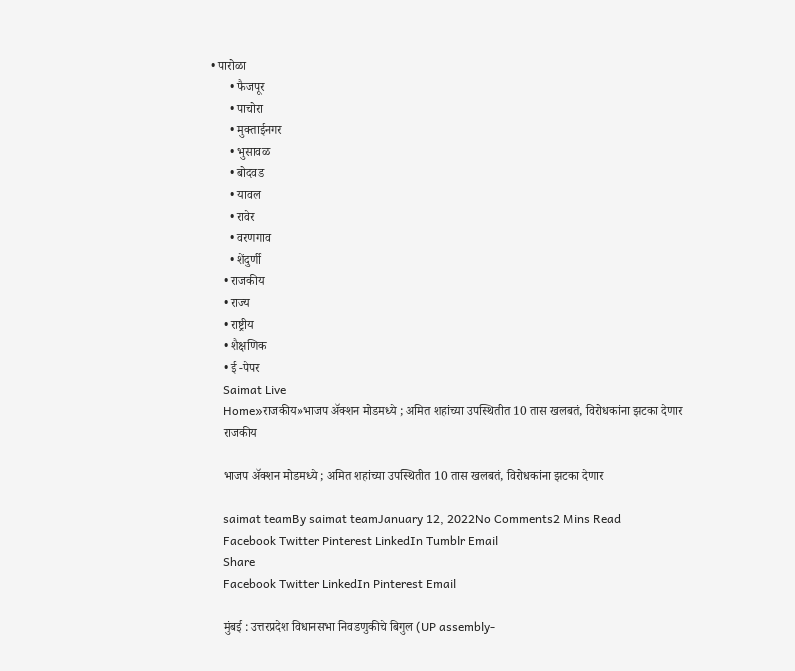• पारोळा
      • फैजपूर
      • पाचोरा
      • मुक्ताईनगर
      • भुसावळ
      • बोदवड
      • यावल
      • रावेर
      • वरणगाव
      • शेंदुर्णी
    • राजकीय
    • राज्य
    • राष्ट्रीय
    • शैक्षणिक
    • ई -पेपर
    Saimat Live
    Home»राजकीय»भाजप अ‌ॅक्शन मोडमध्ये ; अमित शहांच्या उपस्थितीत 10 तास खलबतं, विरोधकांना झटका देणार
    राजकीय

    भाजप अ‌ॅक्शन मोडमध्ये ; अमित शहांच्या उपस्थितीत 10 तास खलबतं, विरोधकांना झटका देणार

    saimat teamBy saimat teamJanuary 12, 2022No Comments2 Mins Read
    Facebook Twitter Pinterest LinkedIn Tumblr Email
    Share
    Facebook Twitter LinkedIn Pinterest Email

    मुंबई : उत्तरप्रदेश विधानसभा निवडणुकीचे बिगुल (UP assembly-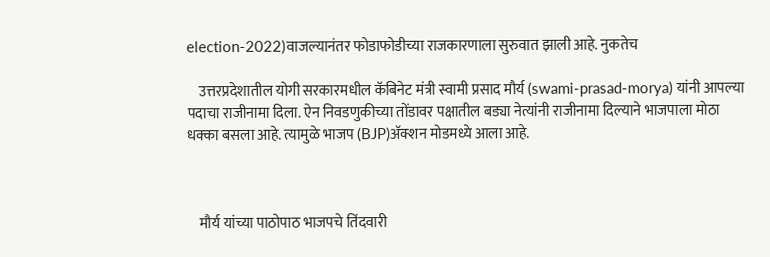election-2022)वाजल्यानंतर फोडाफोडीच्या राजकारणाला सुरुवात झाली आहे. नुकतेच

    उत्तरप्रदेशातील योगी सरकारमधील कॅबिनेट मंत्री स्वामी प्रसाद मौर्य (swami-prasad-morya) यांनी आपल्या पदाचा राजीनामा दिला. ऐन निवडणुकीच्या तोंडावर पक्षातील बड्या नेत्यांनी राजीनामा दिल्याने भाजपाला मोठा धक्का बसला आहे. त्यामुळे भाजप (BJP)अ‌ॅक्शन मोडमध्ये आला आहे.



    मौर्य यांच्या पाठोपाठ भाजपचे तिंदवारी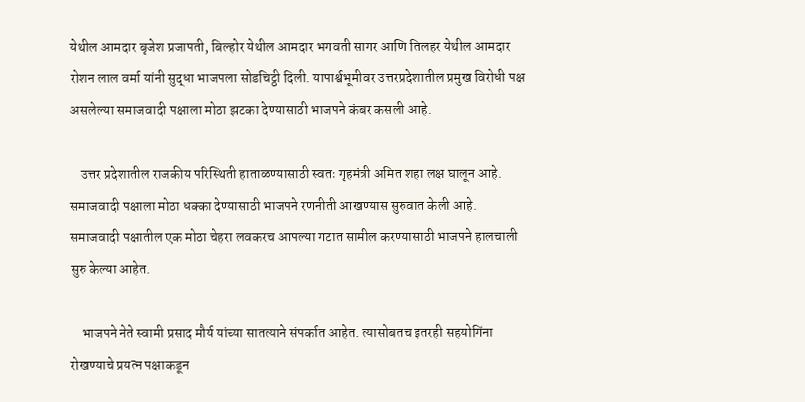येथील आमदार बृजेश प्रजापती, बिल्होर येथील आमदार भगवती सागर आणि तिलहर येथील आमदार रोशन लाल वर्मा यांनी सुद्धा भाजपला सोडचिट्ठी दिली. यापार्श्वभूमीवर उत्तरप्रदेशातील प्रमुख विरोधी पक्ष असलेल्या समाजवादी पक्षाला मोठा झटका देण्यासाठी भाजपने कंबर कसली आहे.

    उत्तर प्रदेशातील राजकीय परिस्थिती हाताळण्यासाठी स्वतः गृहमंत्री अमित शहा लक्ष घालून आहे. समाजवादी पक्षाला मोठा धक्का देण्यासाठी भाजपने रणनीती आखण्यास सुरुवात केली आहे. समाजवादी पक्षातील एक मोठा चेहरा लवकरच आपल्या गटात सामील करण्यासाठी भाजपने हालचाली सुरु केल्या आहेत.

    भाजपने नेते स्वामी प्रसाद मौर्य यांच्या सातत्याने संपर्कात आहेत. त्यासोबतच इतरही सहयोगिंना रोखण्याचे प्रयत्न पक्षाकडून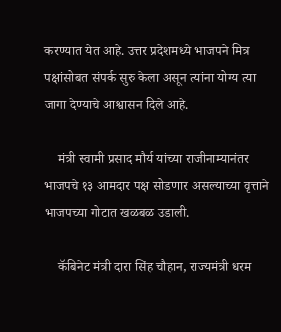करण्यात येत आहे. उत्तर प्रदेशमध्ये भाजपने मित्र पक्षांसोबत संपर्क सुरु केला असून त्यांना योग्य त्या जागा देण्याचे आश्वासन दिले आहे.

    मंत्री स्वामी प्रसाद मौर्य यांच्या राजीनाम्यानंतर भाजपचे १३ आमदार पक्ष सोडणार असल्याच्या वृत्ताने भाजपच्या गोटात खळबळ उडाली.

    कॅबिनेट मंत्री दारा सिंह चौहान, राज्यमंत्री धरम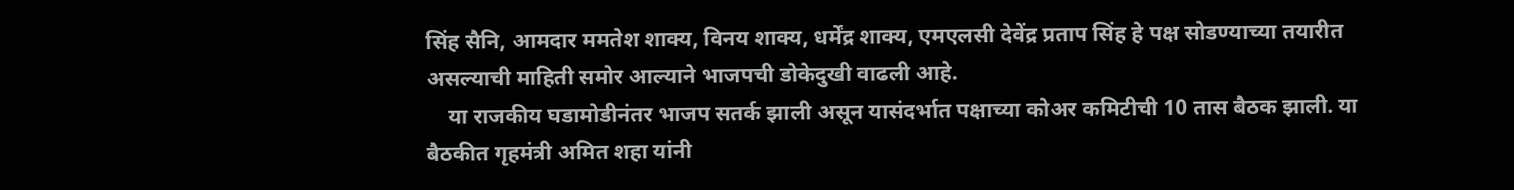सिंह सैनि, आमदार ममतेश शाक्य, विनय शाक्य, धर्मेंद्र शाक्य, एमएलसी देवेंद्र प्रताप सिंह हे पक्ष सोडण्याच्या तयारीत असल्याची माहिती समोर आल्याने भाजपची डोकेदुखी वाढली आहे.
    या राजकीय घडामोडीनंतर भाजप सतर्क झाली असून यासंदर्भात पक्षाच्या कोअर कमिटीची 10 तास बैठक झाली. या बैठकीत गृहमंत्री अमित शहा यांनी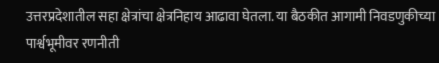उत्तरप्रदेशातील सहा क्षेत्रांचा क्षेत्रनिहाय आढावा घेतला. या बैठकीत आगामी निवडणुकीच्या पार्श्वभूमीवर रणनीती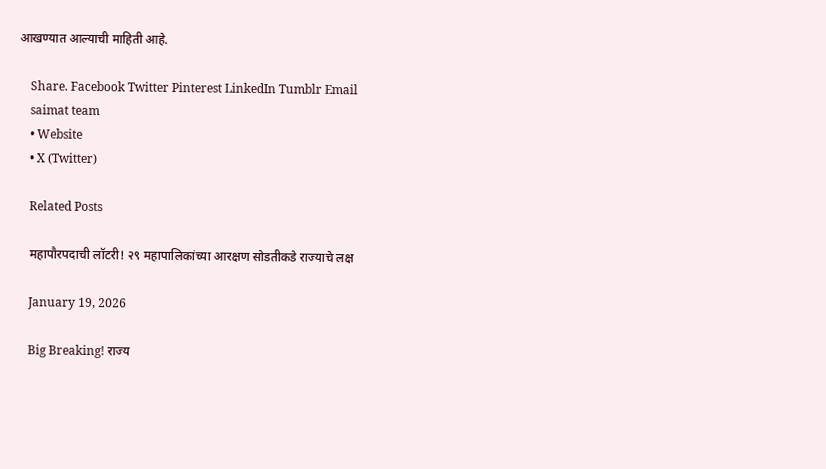आखण्यात आल्याची माहिती आहे.

    Share. Facebook Twitter Pinterest LinkedIn Tumblr Email
    saimat team
    • Website
    • X (Twitter)

    Related Posts

    महापौरपदाची लॉटरी! २९ महापालिकांच्या आरक्षण सोडतीकडे राज्याचे लक्ष

    January 19, 2026

    Big Breaking! राज्य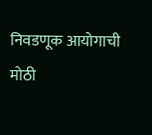निवडणूक आयोगाची मोठी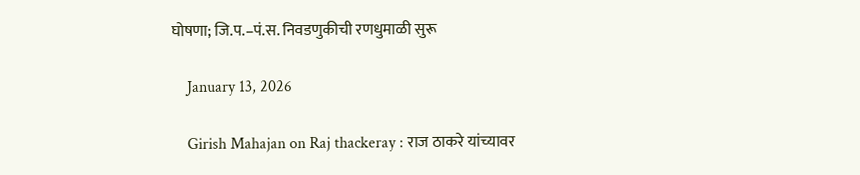घोषणा; जि.प.–पं.स. निवडणुकीची रणधुमाळी सुरू

    January 13, 2026

    Girish Mahajan on Raj thackeray : राज ठाकरे यांच्यावर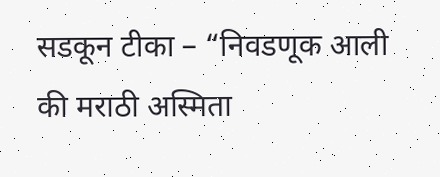सडकून टीका – “निवडणूक आली की मराठी अस्मिता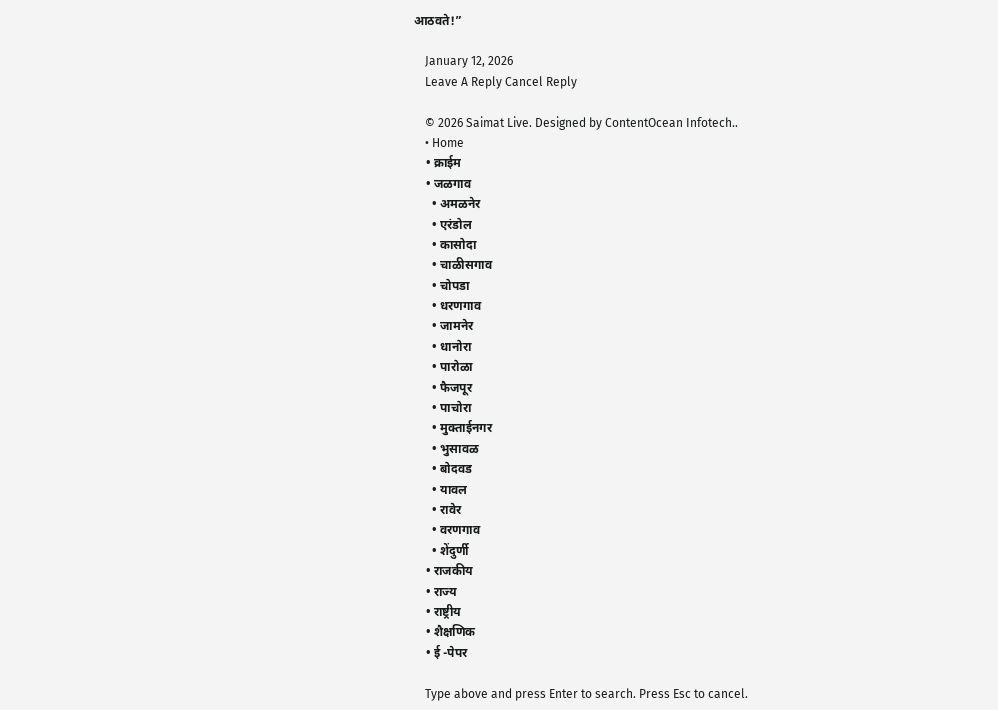आठवते!”

    January 12, 2026
    Leave A Reply Cancel Reply

    © 2026 Saimat Live. Designed by ContentOcean Infotech..
    • Home
    • क्राईम
    • जळगाव
      • अमळनेर
      • एरंडोल
      • कासोदा
      • चाळीसगाव
      • चोपडा
      • धरणगाव
      • जामनेर
      • धानोरा
      • पारोळा
      • फैजपूर
      • पाचोरा
      • मुक्ताईनगर
      • भुसावळ
      • बोदवड
      • यावल
      • रावेर
      • वरणगाव
      • शेंदुर्णी
    • राजकीय
    • राज्य
    • राष्ट्रीय
    • शैक्षणिक
    • ई -पेपर

    Type above and press Enter to search. Press Esc to cancel.